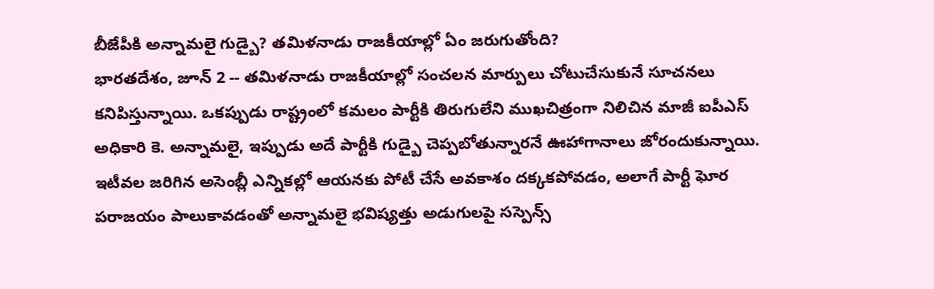బీజేపీకి అన్నామలై గుడ్బై? తమిళనాడు రాజకీయాల్లో ఏం జరుగుతోంది?
భారతదేశం, జూన్ 2 -- తమిళనాడు రాజకీయాల్లో సంచలన మార్పులు చోటుచేసుకునే సూచనలు కనిపిస్తున్నాయి. ఒకప్పుడు రాష్ట్రంలో కమలం పార్టీకి తిరుగులేని ముఖచిత్రంగా నిలిచిన మాజీ ఐపీఎస్ అధికారి కె. అన్నామలై, ఇప్పుడు అదే పార్టీకి గుడ్బై చెప్పబోతున్నారనే ఊహాగానాలు జోరందుకున్నాయి. ఇటీవల జరిగిన అసెంబ్లీ ఎన్నికల్లో ఆయనకు పోటీ చేసే అవకాశం దక్కకపోవడం, అలాగే పార్టీ ఘోర పరాజయం పాలుకావడంతో అన్నామలై భవిష్యత్తు అడుగులపై సస్పెన్స్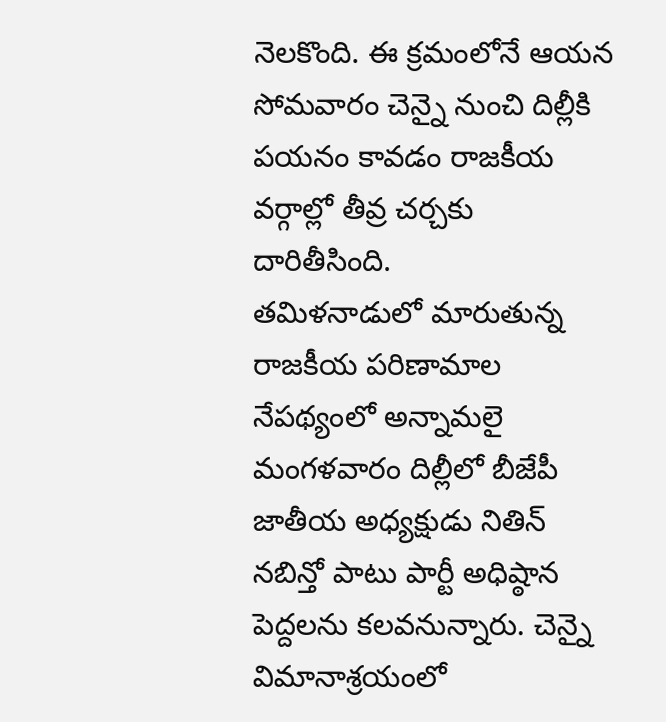నెలకొంది. ఈ క్రమంలోనే ఆయన సోమవారం చెన్నై నుంచి దిల్లీకి పయనం కావడం రాజకీయ వర్గాల్లో తీవ్ర చర్చకు దారితీసింది.
తమిళనాడులో మారుతున్న రాజకీయ పరిణామాల నేపథ్యంలో అన్నామలై మంగళవారం దిల్లీలో బీజేపీ జాతీయ అధ్యక్షుడు నితిన్ నబిన్తో పాటు పార్టీ అధిష్ఠాన పెద్దలను కలవనున్నారు. చెన్నై విమానాశ్రయంలో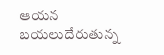ఆయన బయలుదేరుతున్న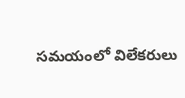సమయంలో విలేకరులు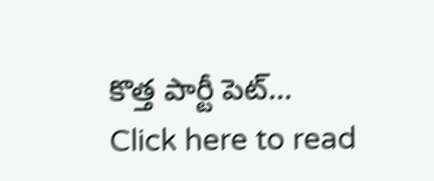కొత్త పార్టీ పెట్...
Click here to read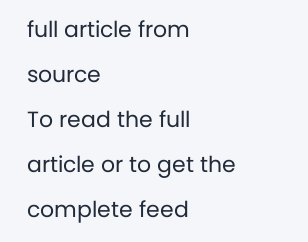full article from source
To read the full article or to get the complete feed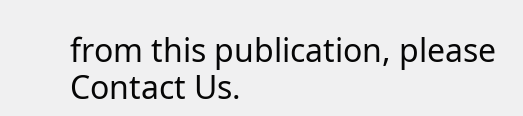from this publication, please
Contact Us.